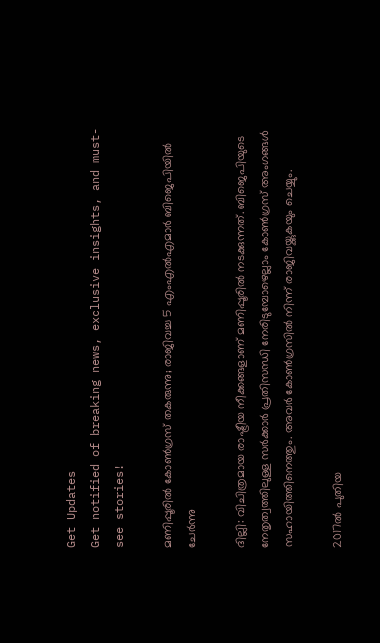Get Updates
Get notified of breaking news, exclusive insights, and must-see stories!

മണിപ്പൂരില്‍ കോണ്‍ഗ്രസ് തകരുന്നു; രാജിവച്ച 5 എംഎല്‍എമാര്‍ ബിജെപിയില്‍ ചേര്‍ന്നു

ദില്ലി: വിചിത്രമായ രാഷ്ട്രീയ നീക്കങ്ങളാണ് മണിപ്പൂരില്‍ നടക്കുന്നത്. ബിജെപിയുടെ നേതൃത്വത്തിലുള്ള സര്‍ക്കാര്‍ പ്രതിസന്ധി നേരിടുമ്പോഴെല്ലാം കോണ്‍ഗ്രസ് അംഗങ്ങള്‍ സഹായിത്തിനെത്തും. അവര്‍ കോണ്‍ഗ്രസില്‍ നിന്ന് രാജിവയ്ക്കുകയും ചെയ്യും.

2017ല്‍ പുതിയ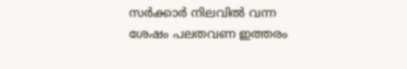സര്‍ക്കാര്‍ നിലവില്‍ വന്ന ശേഷം പലതവണ ഇത്തരം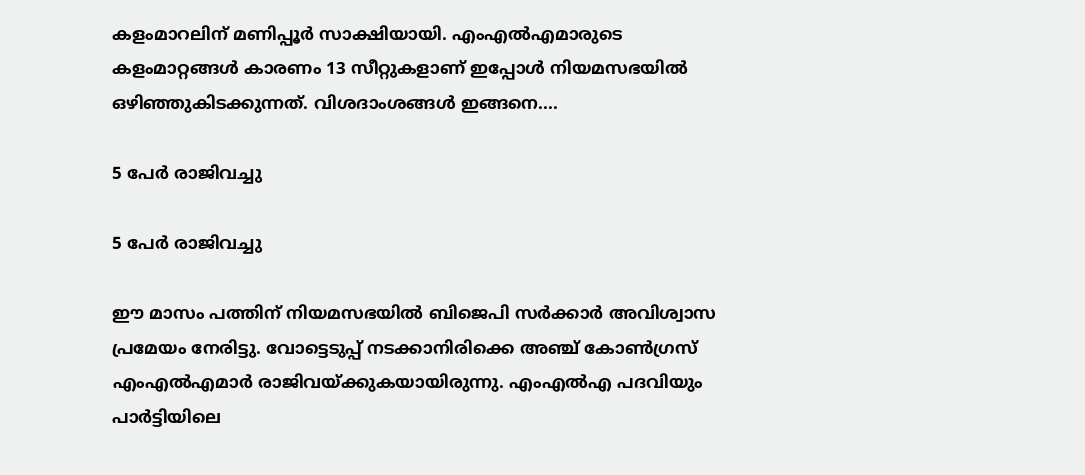കളംമാറലിന് മണിപ്പൂര്‍ സാക്ഷിയായി. എംഎല്‍എമാരുടെ കളംമാറ്റങ്ങള്‍ കാരണം 13 സീറ്റുകളാണ് ഇപ്പോള്‍ നിയമസഭയില്‍ ഒഴിഞ്ഞുകിടക്കുന്നത്. വിശദാംശങ്ങള്‍ ഇങ്ങനെ....

5 പേര്‍ രാജിവച്ചു

5 പേര്‍ രാജിവച്ചു

ഈ മാസം പത്തിന് നിയമസഭയില്‍ ബിജെപി സര്‍ക്കാര്‍ അവിശ്വാസ പ്രമേയം നേരിട്ടു. വോട്ടെടുപ്പ് നടക്കാനിരിക്കെ അഞ്ച് കോണ്‍ഗ്രസ് എംഎല്‍എമാര്‍ രാജിവയ്ക്കുകയായിരുന്നു. എംഎല്‍എ പദവിയും പാര്‍ട്ടിയിലെ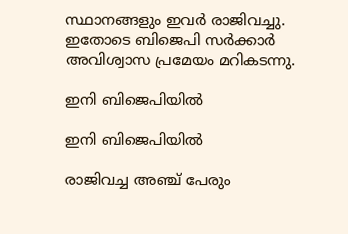സ്ഥാനങ്ങളും ഇവര്‍ രാജിവച്ചു. ഇതോടെ ബിജെപി സര്‍ക്കാര്‍ അവിശ്വാസ പ്രമേയം മറികടന്നു.

ഇനി ബിജെപിയില്‍

ഇനി ബിജെപിയില്‍

രാജിവച്ച അഞ്ച് പേരും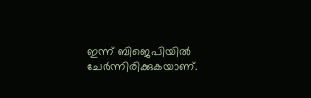ഇന്ന് ബിജെപിയില്‍ ചേര്‍ന്നിരിക്കുകയാണ്.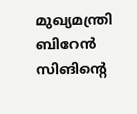മുഖ്യമന്ത്രി ബിറേന്‍ സിങിന്റെ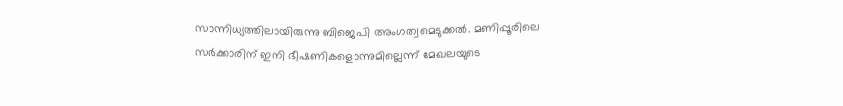സാന്നിധ്യത്തിലായിരുന്നു ബിജെപി അംഗത്വമെടുക്കല്‍. മണിപ്പൂരിലെ സര്‍ക്കാരിന് ഇനി ഭീഷണികളൊന്നുമില്ലെന്ന് മേഖലയുടെ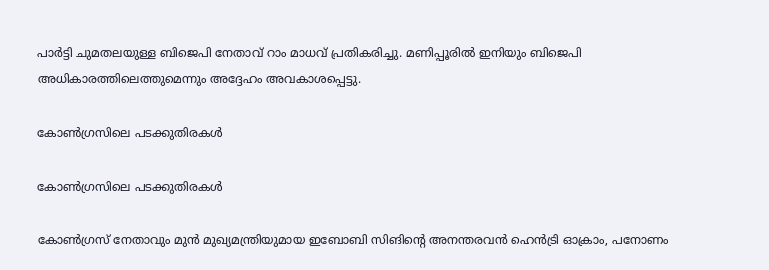പാര്‍ട്ടി ചുമതലയുള്ള ബിജെപി നേതാവ് റാം മാധവ് പ്രതികരിച്ചു. മണിപ്പൂരില്‍ ഇനിയും ബിജെപി അധികാരത്തിലെത്തുമെന്നും അദ്ദേഹം അവകാശപ്പെട്ടു.

കോണ്‍ഗ്രസിലെ പടക്കുതിരകള്‍

കോണ്‍ഗ്രസിലെ പടക്കുതിരകള്‍

കോണ്‍ഗ്രസ് നേതാവും മുന്‍ മുഖ്യമന്ത്രിയുമായ ഇബോബി സിങിന്റെ അനന്തരവന്‍ ഹെന്‍ട്രി ഓക്രാം, പനോണം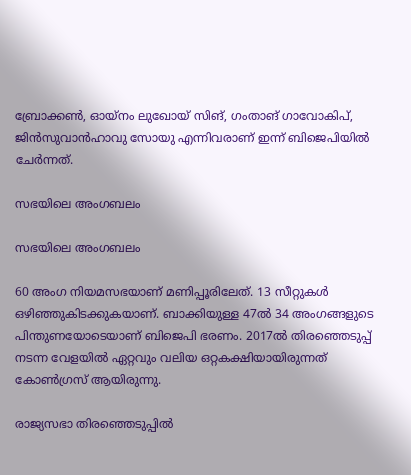ബ്രോക്കണ്‍, ഓയ്‌നം ലുഖോയ് സിങ്, ഗംതാങ് ഗാവോകിപ്, ജിന്‍സുവാന്‍ഹാവു സോയു എന്നിവരാണ് ഇന്ന് ബിജെപിയില്‍ ചേര്‍ന്നത്.

സഭയിലെ അംഗബലം

സഭയിലെ അംഗബലം

60 അംഗ നിയമസഭയാണ് മണിപ്പൂരിലേത്. 13 സീറ്റുകള്‍ ഒഴിഞ്ഞുകിടക്കുകയാണ്. ബാക്കിയുള്ള 47ല്‍ 34 അംഗങ്ങളുടെ പിന്തുണയോടെയാണ് ബിജെപി ഭരണം. 2017ല്‍ തിരഞ്ഞെടുപ്പ് നടന്ന വേളയില്‍ ഏറ്റവും വലിയ ഒറ്റകക്ഷിയായിരുന്നത് കോണ്‍ഗ്രസ് ആയിരുന്നു.

രാജ്യസഭാ തിരഞ്ഞെടുപ്പില്‍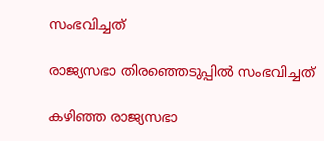സംഭവിച്ചത്

രാജ്യസഭാ തിരഞ്ഞെടുപ്പില്‍ സംഭവിച്ചത്

കഴിഞ്ഞ രാജ്യസഭാ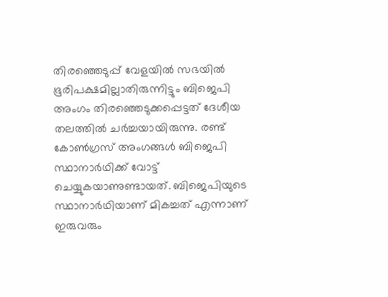തിരഞ്ഞെടുപ്പ് വേളയില്‍ സഭയില്‍ ഭൂരിപക്ഷമില്ലാതിരുന്നിട്ടും ബിജെപി അംഗം തിരഞ്ഞെടുക്കപ്പെട്ടത് ദേശീയ തലത്തില്‍ ചര്‍ച്ചയായിരുന്നു. രണ്ട് കോണ്‍ഗ്രസ് അംഗങ്ങള്‍ ബിജെപി സ്ഥാനാര്‍ഥിക്ക് വോട്ട് ചെയ്യുകയാണുണ്ടായത്. ബിജെപിയുടെ സ്ഥാനാര്‍ഥിയാണ് മികച്ചത് എന്നാണ് ഇരുവരും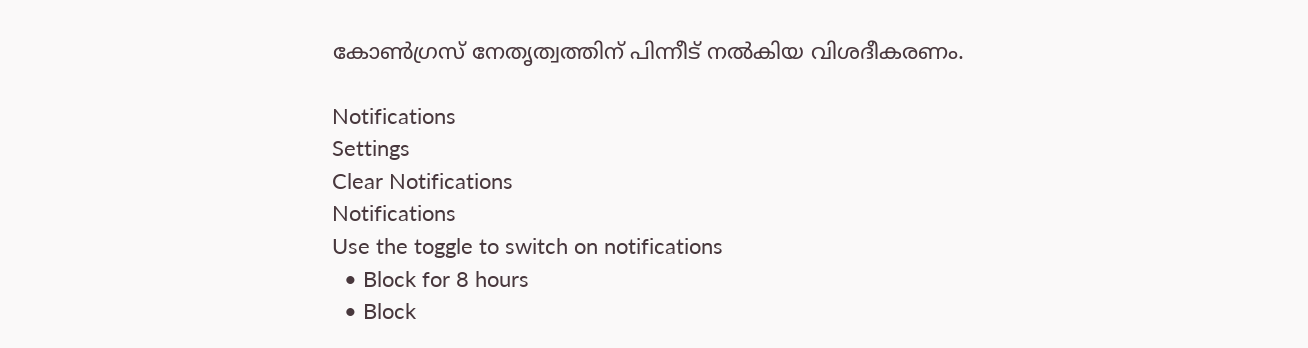കോണ്‍ഗ്രസ് നേതൃത്വത്തിന് പിന്നീട് നല്‍കിയ വിശദീകരണം.

Notifications
Settings
Clear Notifications
Notifications
Use the toggle to switch on notifications
  • Block for 8 hours
  • Block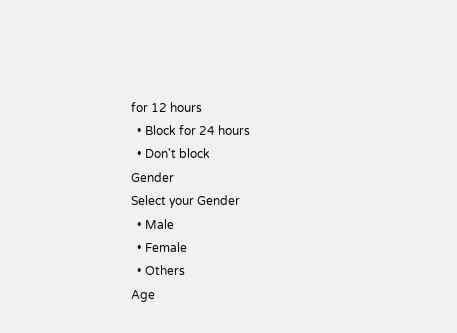for 12 hours
  • Block for 24 hours
  • Don't block
Gender
Select your Gender
  • Male
  • Female
  • Others
Age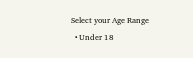Select your Age Range
  • Under 18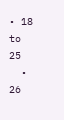• 18 to 25
  • 26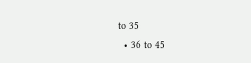to 35
  • 36 to 45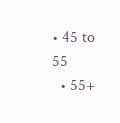• 45 to 55
  • 55+